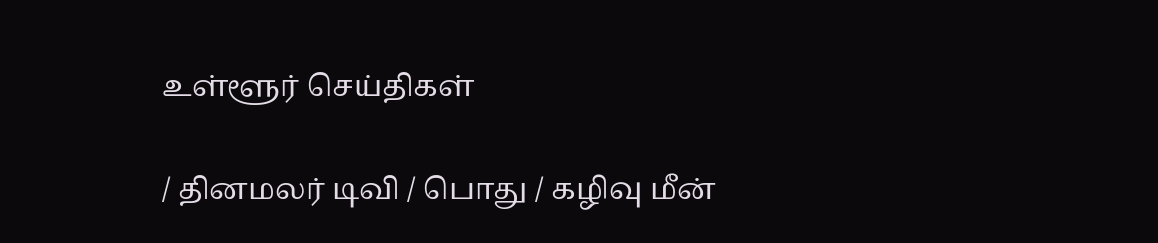உள்ளூர் செய்திகள்

/ தினமலர் டிவி / பொது / கழிவு மீன்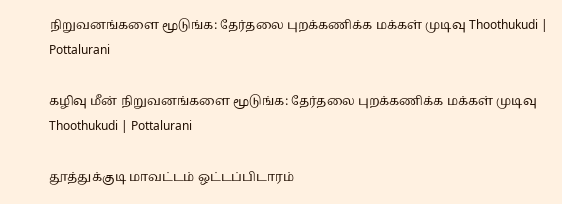நிறுவனங்களை மூடுங்க: தேர்தலை புறக்கணிக்க மக்கள் முடிவு Thoothukudi | Pottalurani

கழிவு மீன் நிறுவனங்களை மூடுங்க: தேர்தலை புறக்கணிக்க மக்கள் முடிவு Thoothukudi | Pottalurani

தூத்துக்குடி மாவட்டம் ஒட்டப்பிடாரம்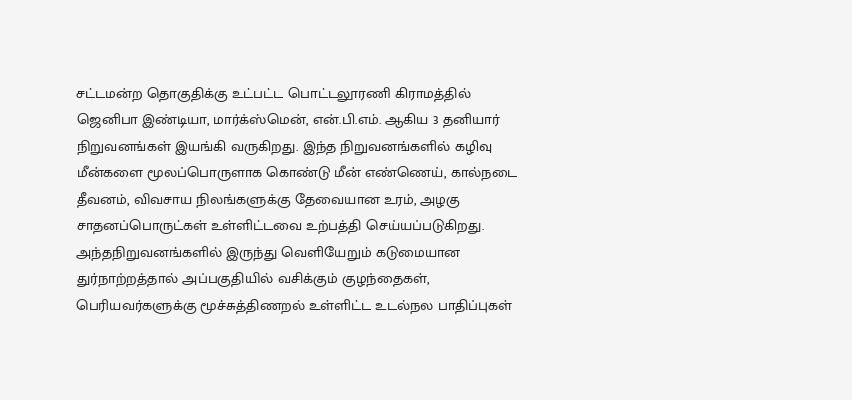சட்டமன்ற தொகுதிக்கு உட்பட்ட பொட்டலூரணி கிராமத்தில் ஜெனிபா இண்டியா, மார்க்ஸ்மென், என்.பி.எம். ஆகிய 3 தனியார் நிறுவனங்கள் இயங்கி வருகிறது. இந்த நிறுவனங்களில் கழிவு மீன்களை மூலப்பொருளாக கொண்டு மீன் எண்ணெய், கால்நடை தீவனம், விவசாய நிலங்களுக்கு தேவையான உரம், அழகு சாதனப்பொருட்கள் உள்ளிட்டவை உற்பத்தி செய்யப்படுகிறது. அந்தநிறுவனங்களில் இருந்து வெளியேறும் கடுமையான துர்நாற்றத்தால் அப்பகுதியில் வசிக்கும் குழந்தைகள், பெரியவர்களுக்கு மூச்சுத்திணறல் உள்ளிட்ட உடல்நல பாதிப்புகள்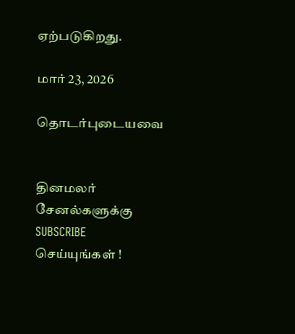ஏற்படுகிறது.

மார் 23, 2026

தொடர்புடையவை


தினமலர் சேனல்களுக்கு SUBSCRIBE செய்யுங்கள் !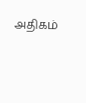அதிகம்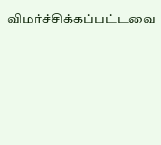விமர்ச்சிக்கப்பட்டவை